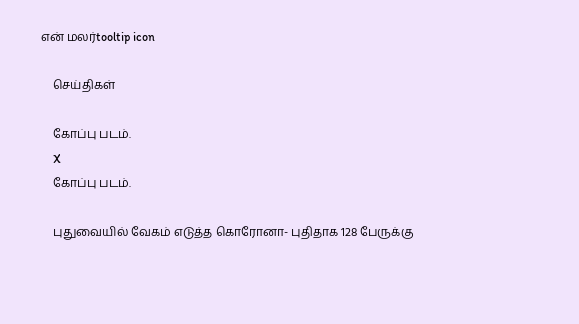என் மலர்tooltip icon

    செய்திகள்

    கோப்பு படம்.
    X
    கோப்பு படம்.

    புதுவையில் வேகம் எடுத்த கொரோனா- புதிதாக 128 பேருக்கு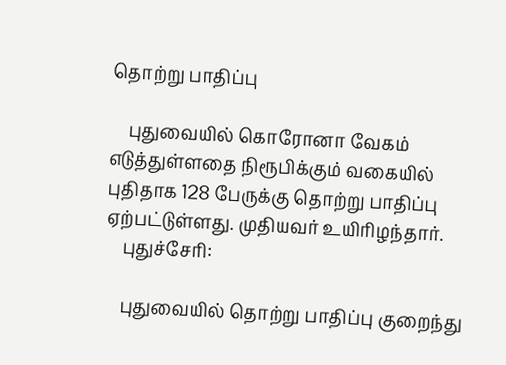தொற்று பாதிப்பு

    புதுவையில் கொரோனா வேகம் எடுத்துள்ளதை நிரூபிக்கும் வகையில் புதிதாக 128 பேருக்கு தொற்று பாதிப்பு ஏற்பட்டுள்ளது. முதியவர் உயிரிழந்தார்.
    புதுச்சேரி:

    புதுவையில் தொற்று பாதிப்பு குறைந்து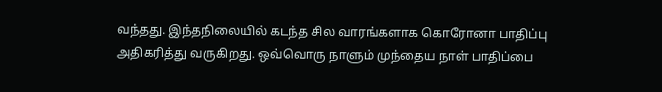வந்தது. இந்தநிலையில் கடந்த சில வாரங்களாக கொரோனா பாதிப்பு அதிகரித்து வருகிறது. ஒவ்வொரு நாளும் முந்தைய நாள் பாதிப்பை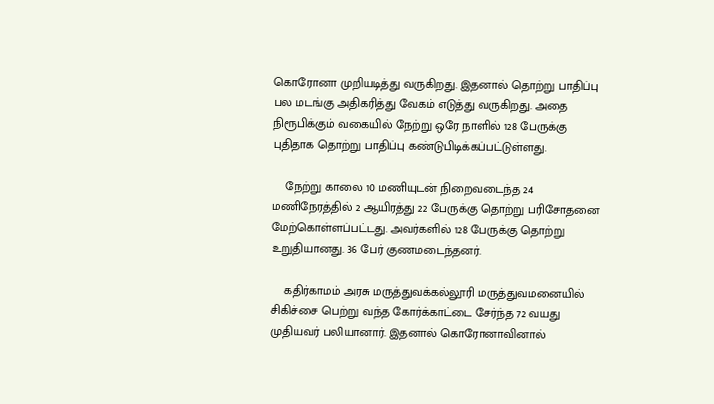கொரோனா முறியடித்து வருகிறது. இதனால் தொற்று பாதிப்பு பல மடங்கு அதிகரித்து வேகம் எடுத்து வருகிறது. அதை நிரூபிக்கும் வகையில் நேற்று ஒரே நாளில் 128 பேருக்கு புதிதாக தொற்று பாதிப்பு கண்டுபிடிக்கப்பட்டுள்ளது.

    நேற்று காலை 10 மணியுடன் நிறைவடைந்த 24 மணிநேரத்தில் 2 ஆயிரத்து 22 பேருக்கு தொற்று பரிசோதனை மேற்கொள்ளப்பட்டது. அவர்களில் 128 பேருக்கு தொற்று உறுதியானது. 36 பேர் குணமடைந்தனர்.

    கதிர்காமம் அரசு மருத்துவக்கல்லூரி மருத்துவமனையில் சிகிச்சை பெற்று வந்த கோர்க்காட்டை சேர்ந்த 72 வயது முதியவர் பலியானார். இதனால் கொரோனாவினால்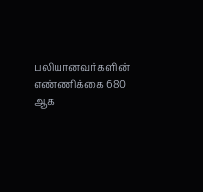பலியானவர்களின் எண்ணிக்கை 680 ஆக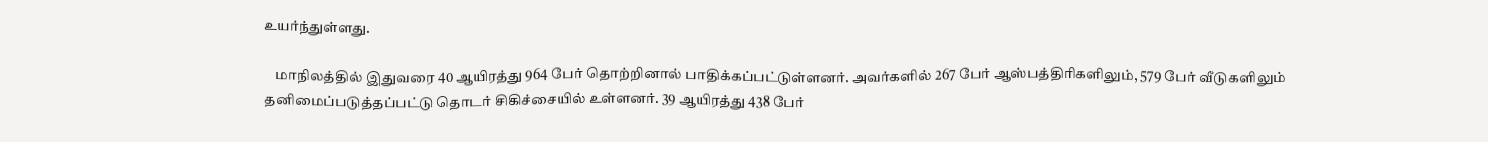உயர்ந்துள்ளது.

    மாநிலத்தில் இதுவரை 40 ஆயிரத்து 964 பேர் தொற்றினால் பாதிக்கப்பட்டுள்ளனர். அவர்களில் 267 பேர் ஆஸ்பத்திரிகளிலும், 579 பேர் வீடுகளிலும் தனிமைப்படுத்தப்பட்டு தொடர் சிகிச்சையில் உள்ளனர். 39 ஆயிரத்து 438 பேர்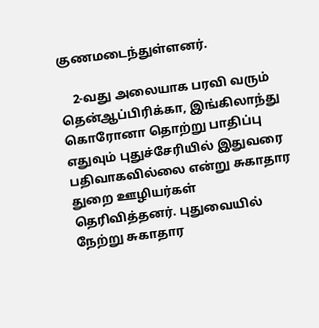குணமடைந்துள்ளனர்.

    2-வது அலையாக பரவி வரும் தென்ஆப்பிரிக்கா, இங்கிலாந்து கொரோனா தொற்று பாதிப்பு எதுவும் புதுச்சேரியில் இதுவரை பதிவாகவில்லை என்று சுகாதார துறை ஊழியர்கள் தெரிவித்தனர். புதுவையில் நேற்று சுகாதார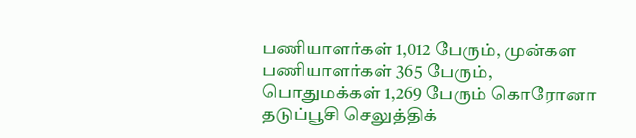பணியாளர்கள் 1,012 பேரும், முன்கள பணியாளர்கள் 365 பேரும், பொதுமக்கள் 1,269 பேரும் கொரோனா தடுப்பூசி செலுத்திக்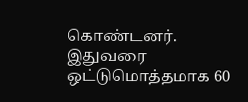கொண்டனர். இதுவரை ஒட்டுமொத்தமாக 60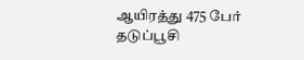ஆயிரத்து 475 பேர் தடுப்பூசி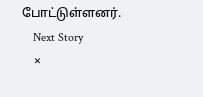போட்டுள்ளனர்.
    Next Story
    ×